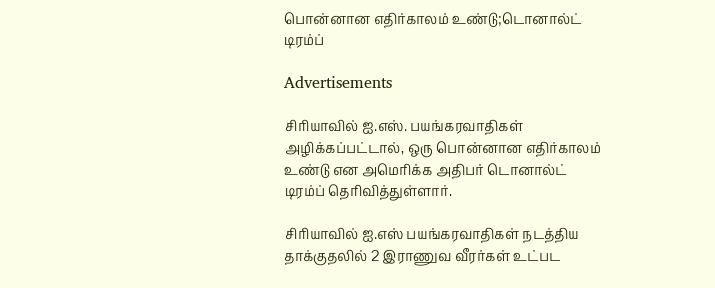பொன்னான எதிர்காலம் உண்டு;டொனால்ட் டிரம்ப்

Advertisements

சிரியாவில் ஐ.எஸ். பயங்கரவாதிகள் அழிக்கப்பட்டால், ஒரு பொன்னான எதிர்காலம் உண்டு என அமெரிக்க அதிபர் டொனால்ட் டிரம்ப் தெரிவித்துள்ளார்.

சிரியாவில் ஐ.எஸ் பயங்கரவாதிகள் நடத்திய தாக்குதலில் 2 இராணுவ வீரர்கள் உட்பட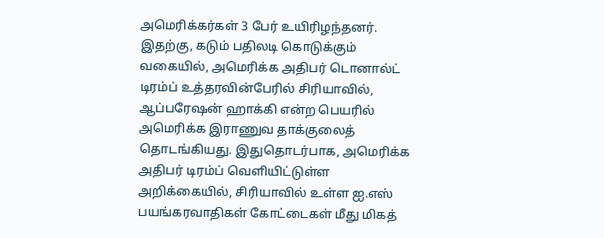அமெரிக்கர்கள் 3 பேர் உயிரிழந்தனர். இதற்கு, கடும் பதிலடி கொடுக்கும் வகையில், அமெரிக்க அதிபர் டொனால்ட் டிரம்ப் உத்தரவின்பேரில் சிரியாவில், ஆப்பரேஷன் ஹாக்கி என்ற பெயரில் அமெரிக்க இராணுவ தாக்குலைத் தொடங்கியது. இதுதொடர்பாக, அமெரிக்க அதிபர் டிரம்ப் வெளியிட்டுள்ள அறிக்கையில், சிரியாவில் உள்ள ஐ.எஸ் பயங்கரவாதிகள் கோட்டைகள் மீது மிகத்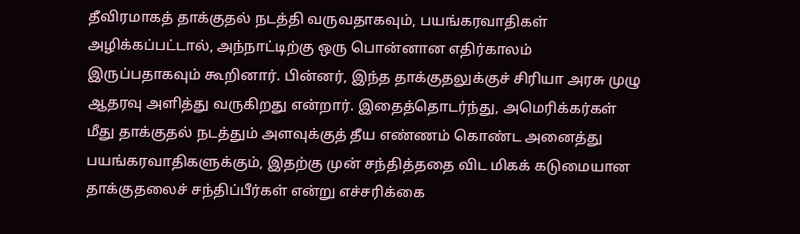தீவிரமாகத் தாக்குதல் நடத்தி வருவதாகவும், பயங்கரவாதிகள் அழிக்கப்பட்டால், அந்நாட்டிற்கு ஒரு பொன்னான எதிர்காலம் இருப்பதாகவும் கூறினார். பின்னர், இந்த தாக்குதலுக்குச் சிரியா அரசு முழு ஆதரவு அளித்து வருகிறது என்றார். இதைத்தொடர்ந்து, அமெரிக்கர்கள் மீது தாக்குதல் நடத்தும் அளவுக்குத் தீய எண்ணம் கொண்ட அனைத்து பயங்கரவாதிகளுக்கும், இதற்கு முன் சந்தித்ததை விட மிகக் கடுமையான தாக்குதலைச் சந்திப்பீர்கள் என்று எச்சரிக்கை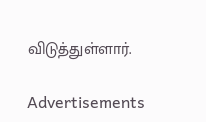விடுத்துள்ளார்.

Advertisements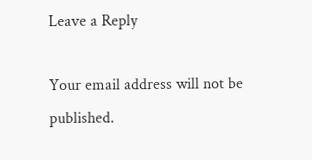Leave a Reply

Your email address will not be published.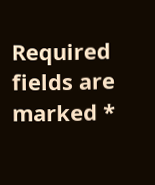Required fields are marked *